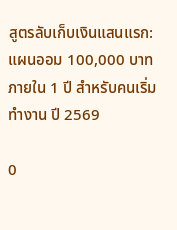สูตรลับเก็บเงินแสนแรก: แผนออม 100,000 บาท ภายใน 1 ปี สำหรับคนเริ่มทำงาน ปี 2569

0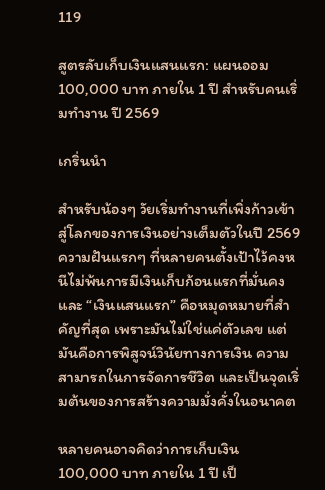119

สูตรลับเก็บเงินแสนแรก: แผนออม 100,000 บาท ภายใน 1 ปี สำหรับคนเริ่มทำงาน ปี 2569

เกริ่นนำ

สำหรับน้องๆ วัยเริ่มทำงานที่เพิ่งก้าวเข้าสู่โลกของการเงินอย่างเต็มตัวในปี 2569 ความฝันแรกๆ ที่หลายคนตั้งเป้าไว้คงหนีไม่พ้นการมีเงินเก็บก้อนแรกที่มั่นคง และ “เงินแสนแรก” คือหมุดหมายที่สำคัญที่สุด เพราะมันไม่ใช่แค่ตัวเลข แต่มันคือการพิสูจน์วินัยทางการเงิน ความสามารถในการจัดการชีวิต และเป็นจุดเริ่มต้นของการสร้างความมั่งคั่งในอนาคต

หลายคนอาจคิดว่าการเก็บเงิน 100,000 บาท ภายใน 1 ปี เป็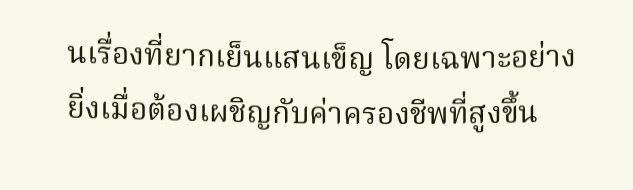นเรื่องที่ยากเย็นแสนเข็ญ โดยเฉพาะอย่างยิ่งเมื่อต้องเผชิญกับค่าครองชีพที่สูงขึ้น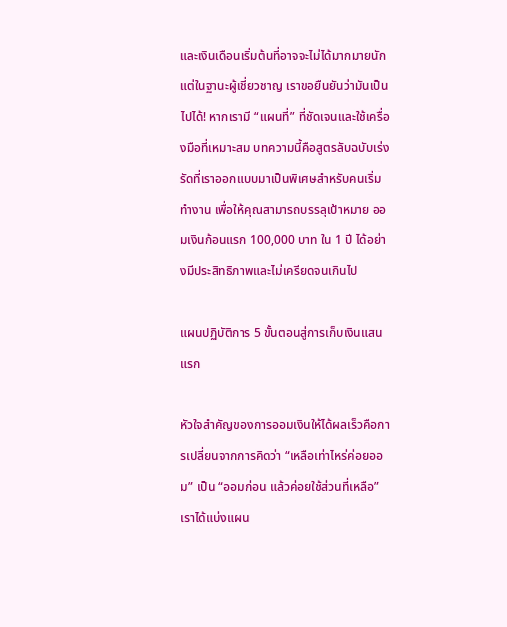และเงินเดือนเริ่มต้นที่อาจจะไม่ได้มากมายนัก แต่ในฐานะผู้เชี่ยวชาญ เราขอยืนยันว่ามันเป็นไปได้! หากเรามี “แผนที่” ที่ชัดเจนและใช้เครื่องมือที่เหมาะสม บทความนี้คือสูตรลับฉบับเร่งรัดที่เราออกแบบมาเป็นพิเศษสำหรับคนเริ่มทำงาน เพื่อให้คุณสามารถบรรลุเป้าหมาย ออมเงินก้อนแรก 100,000 บาท ใน 1 ปี ได้อย่างมีประสิทธิภาพและไม่เครียดจนเกินไป

แผนปฏิบัติการ 5 ขั้นตอนสู่การเก็บเงินแสนแรก

หัวใจสำคัญของการออมเงินให้ได้ผลเร็วคือการเปลี่ยนจากการคิดว่า “เหลือเท่าไหร่ค่อยออม” เป็น “ออมก่อน แล้วค่อยใช้ส่วนที่เหลือ” เราได้แบ่งแผน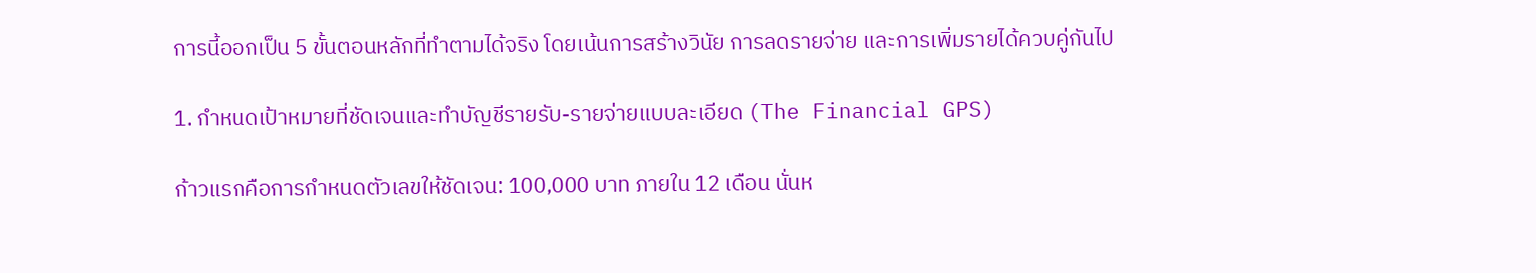การนี้ออกเป็น 5 ขั้นตอนหลักที่ทำตามได้จริง โดยเน้นการสร้างวินัย การลดรายจ่าย และการเพิ่มรายได้ควบคู่กันไป

1. กำหนดเป้าหมายที่ชัดเจนและทำบัญชีรายรับ-รายจ่ายแบบละเอียด (The Financial GPS)

ก้าวแรกคือการกำหนดตัวเลขให้ชัดเจน: 100,000 บาท ภายใน 12 เดือน นั่นห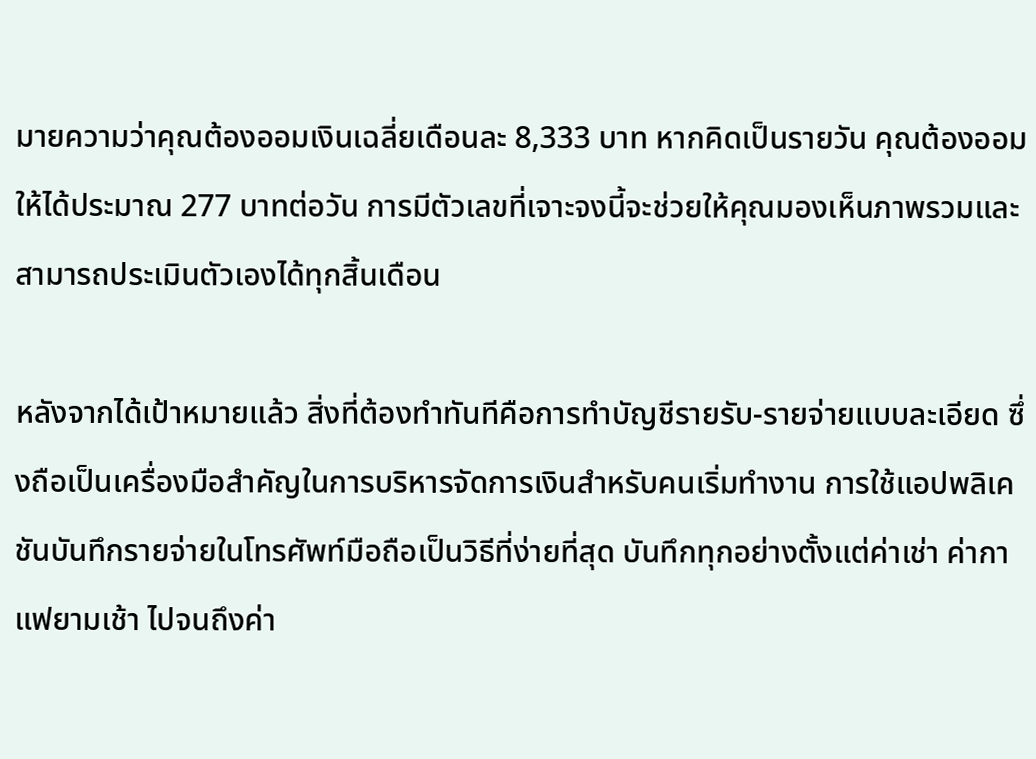มายความว่าคุณต้องออมเงินเฉลี่ยเดือนละ 8,333 บาท หากคิดเป็นรายวัน คุณต้องออมให้ได้ประมาณ 277 บาทต่อวัน การมีตัวเลขที่เจาะจงนี้จะช่วยให้คุณมองเห็นภาพรวมและสามารถประเมินตัวเองได้ทุกสิ้นเดือน

หลังจากได้เป้าหมายแล้ว สิ่งที่ต้องทำทันทีคือการทำบัญชีรายรับ-รายจ่ายแบบละเอียด ซึ่งถือเป็นเครื่องมือสำคัญในการบริหารจัดการเงินสำหรับคนเริ่มทำงาน การใช้แอปพลิเคชันบันทึกรายจ่ายในโทรศัพท์มือถือเป็นวิธีที่ง่ายที่สุด บันทึกทุกอย่างตั้งแต่ค่าเช่า ค่ากาแฟยามเช้า ไปจนถึงค่า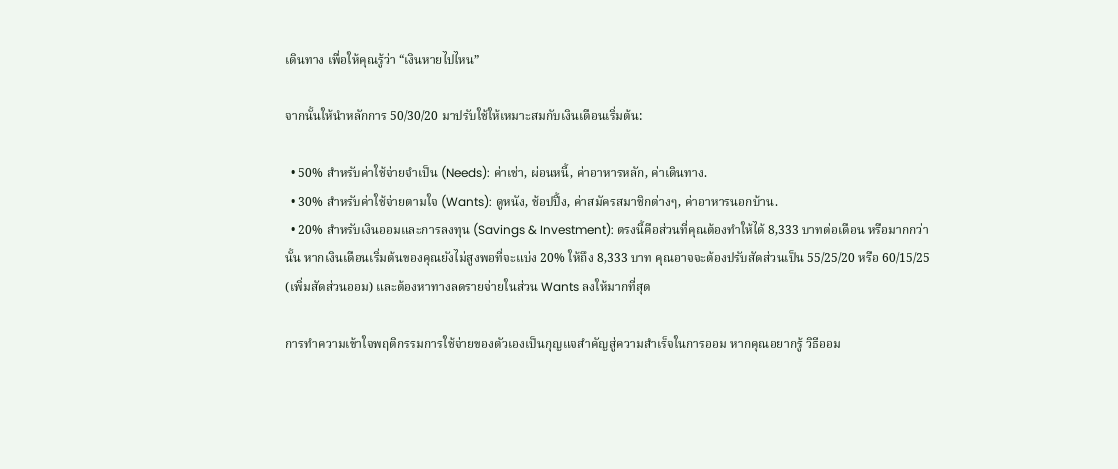เดินทาง เพื่อให้คุณรู้ว่า “เงินหายไปไหน”

จากนั้นให้นำหลักการ 50/30/20 มาปรับใช้ให้เหมาะสมกับเงินเดือนเริ่มต้น:

  • 50% สำหรับค่าใช้จ่ายจำเป็น (Needs): ค่าเช่า, ผ่อนหนี้, ค่าอาหารหลัก, ค่าเดินทาง.
  • 30% สำหรับค่าใช้จ่ายตามใจ (Wants): ดูหนัง, ช้อปปิ้ง, ค่าสมัครสมาชิกต่างๆ, ค่าอาหารนอกบ้าน.
  • 20% สำหรับเงินออมและการลงทุน (Savings & Investment): ตรงนี้คือส่วนที่คุณต้องทำให้ได้ 8,333 บาทต่อเดือน หรือมากกว่านั้น หากเงินเดือนเริ่มต้นของคุณยังไม่สูงพอที่จะแบ่ง 20% ให้ถึง 8,333 บาท คุณอาจจะต้องปรับสัดส่วนเป็น 55/25/20 หรือ 60/15/25 (เพิ่มสัดส่วนออม) และต้องหาทางลดรายจ่ายในส่วน Wants ลงให้มากที่สุด

การทำความเข้าใจพฤติกรรมการใช้จ่ายของตัวเองเป็นกุญแจสำคัญสู่ความสำเร็จในการออม หากคุณอยากรู้ วิธีออม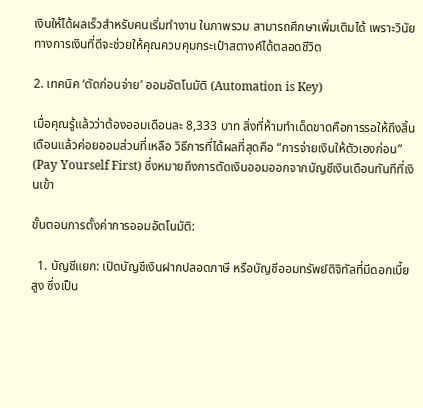เงินให้ได้ผลเร็วสำหรับคนเริ่มทำงาน ในภาพรวม สามารถศึกษาเพิ่มเติมได้ เพราะวินัยทางการเงินที่ดีจะช่วยให้คุณควบคุมกระเป๋าสตางค์ได้ตลอดชีวิต

2. เทคนิค ‘ตัดก่อนจ่าย’ ออมอัตโนมัติ (Automation is Key)

เมื่อคุณรู้แล้วว่าต้องออมเดือนละ 8,333 บาท สิ่งที่ห้ามทำเด็ดขาดคือการรอให้ถึงสิ้นเดือนแล้วค่อยออมส่วนที่เหลือ วิธีการที่ได้ผลที่สุดคือ “การจ่ายเงินให้ตัวเองก่อน” (Pay Yourself First) ซึ่งหมายถึงการตัดเงินออมออกจากบัญชีเงินเดือนทันทีที่เงินเข้า

ขั้นตอนการตั้งค่าการออมอัตโนมัติ:

  1. บัญชีแยก: เปิดบัญชีเงินฝากปลอดภาษี หรือบัญชีออมทรัพย์ดิจิทัลที่มีดอกเบี้ยสูง ซึ่งเป็น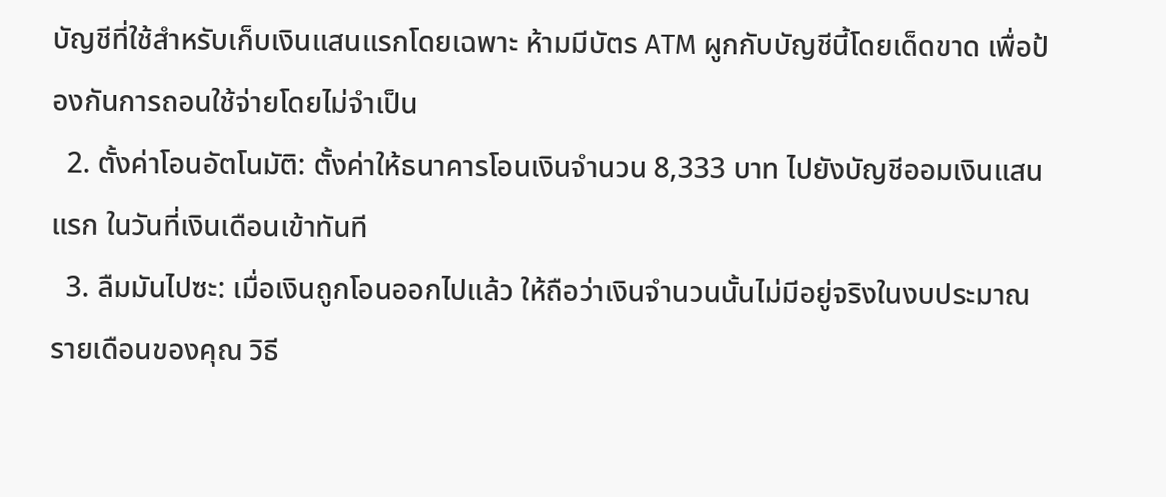บัญชีที่ใช้สำหรับเก็บเงินแสนแรกโดยเฉพาะ ห้ามมีบัตร ATM ผูกกับบัญชีนี้โดยเด็ดขาด เพื่อป้องกันการถอนใช้จ่ายโดยไม่จำเป็น
  2. ตั้งค่าโอนอัตโนมัติ: ตั้งค่าให้ธนาคารโอนเงินจำนวน 8,333 บาท ไปยังบัญชีออมเงินแสนแรก ในวันที่เงินเดือนเข้าทันที
  3. ลืมมันไปซะ: เมื่อเงินถูกโอนออกไปแล้ว ให้ถือว่าเงินจำนวนนั้นไม่มีอยู่จริงในงบประมาณรายเดือนของคุณ วิธี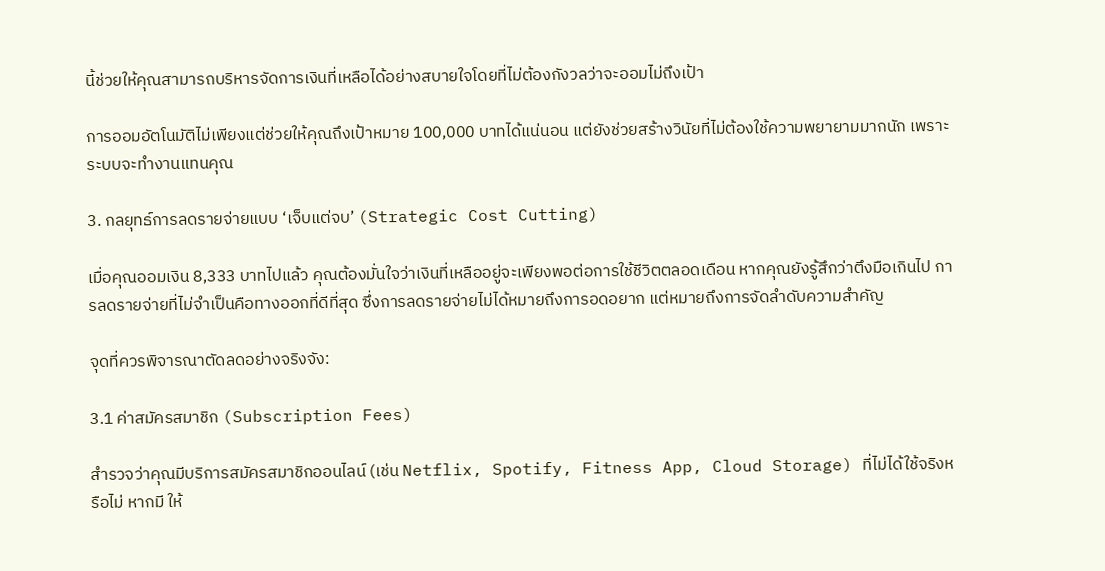นี้ช่วยให้คุณสามารถบริหารจัดการเงินที่เหลือได้อย่างสบายใจโดยที่ไม่ต้องกังวลว่าจะออมไม่ถึงเป้า

การออมอัตโนมัติไม่เพียงแต่ช่วยให้คุณถึงเป้าหมาย 100,000 บาทได้แน่นอน แต่ยังช่วยสร้างวินัยที่ไม่ต้องใช้ความพยายามมากนัก เพราะระบบจะทำงานแทนคุณ

3. กลยุทธ์การลดรายจ่ายแบบ ‘เจ็บแต่จบ’ (Strategic Cost Cutting)

เมื่อคุณออมเงิน 8,333 บาทไปแล้ว คุณต้องมั่นใจว่าเงินที่เหลืออยู่จะเพียงพอต่อการใช้ชีวิตตลอดเดือน หากคุณยังรู้สึกว่าตึงมือเกินไป การลดรายจ่ายที่ไม่จำเป็นคือทางออกที่ดีที่สุด ซึ่งการลดรายจ่ายไม่ได้หมายถึงการอดอยาก แต่หมายถึงการจัดลำดับความสำคัญ

จุดที่ควรพิจารณาตัดลดอย่างจริงจัง:

3.1 ค่าสมัครสมาชิก (Subscription Fees)

สำรวจว่าคุณมีบริการสมัครสมาชิกออนไลน์ (เช่น Netflix, Spotify, Fitness App, Cloud Storage) ที่ไม่ได้ใช้จริงหรือไม่ หากมี ให้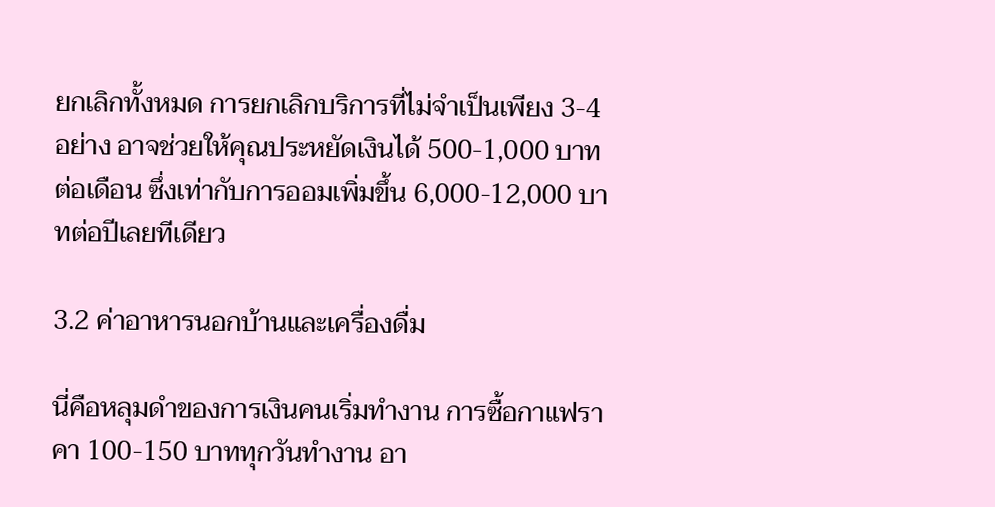ยกเลิกทั้งหมด การยกเลิกบริการที่ไม่จำเป็นเพียง 3-4 อย่าง อาจช่วยให้คุณประหยัดเงินได้ 500-1,000 บาทต่อเดือน ซึ่งเท่ากับการออมเพิ่มขึ้น 6,000-12,000 บาทต่อปีเลยทีเดียว

3.2 ค่าอาหารนอกบ้านและเครื่องดื่ม

นี่คือหลุมดำของการเงินคนเริ่มทำงาน การซื้อกาแฟราคา 100-150 บาททุกวันทำงาน อา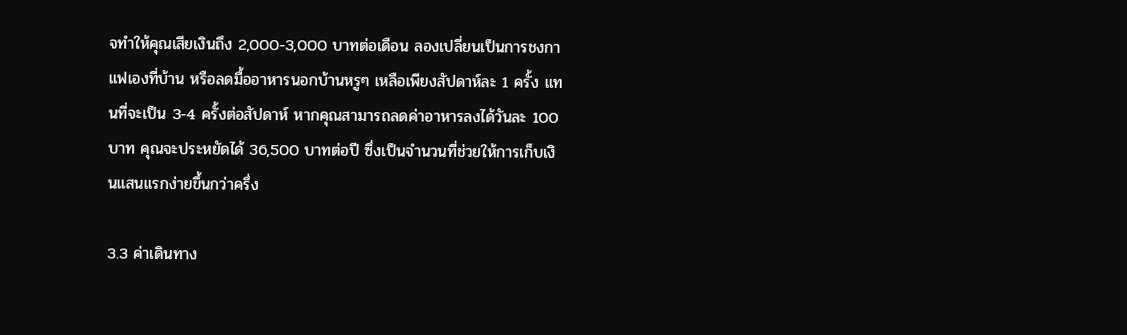จทำให้คุณเสียเงินถึง 2,000-3,000 บาทต่อเดือน ลองเปลี่ยนเป็นการชงกาแฟเองที่บ้าน หรือลดมื้ออาหารนอกบ้านหรูๆ เหลือเพียงสัปดาห์ละ 1 ครั้ง แทนที่จะเป็น 3-4 ครั้งต่อสัปดาห์ หากคุณสามารถลดค่าอาหารลงได้วันละ 100 บาท คุณจะประหยัดได้ 36,500 บาทต่อปี ซึ่งเป็นจำนวนที่ช่วยให้การเก็บเงินแสนแรกง่ายขึ้นกว่าครึ่ง

3.3 ค่าเดินทาง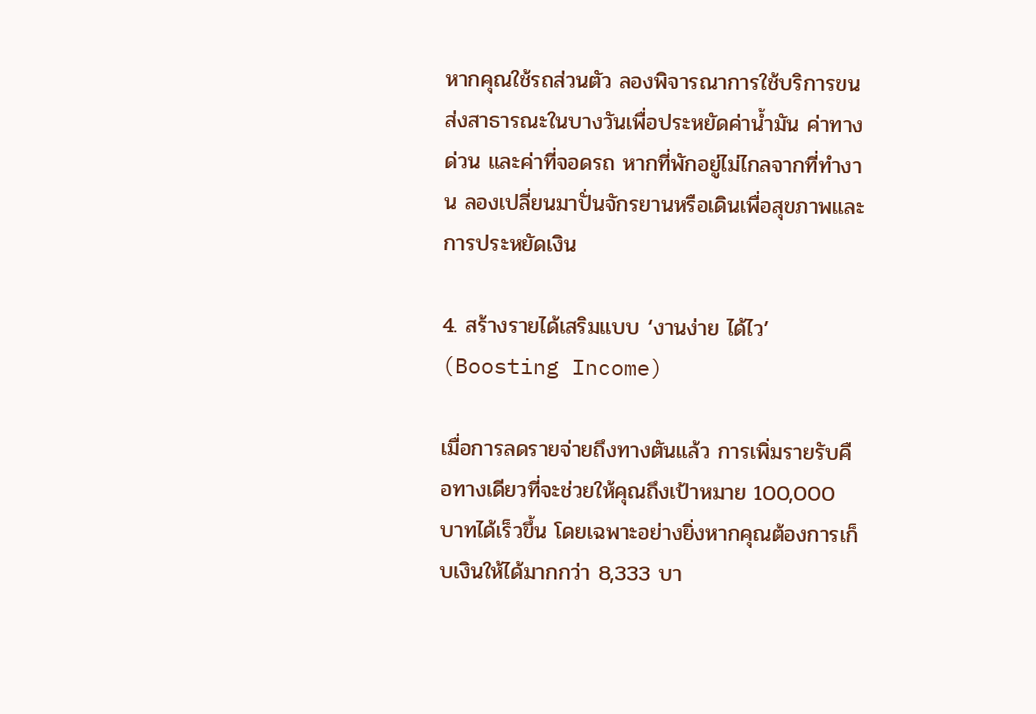หากคุณใช้รถส่วนตัว ลองพิจารณาการใช้บริการขนส่งสาธารณะในบางวันเพื่อประหยัดค่าน้ำมัน ค่าทางด่วน และค่าที่จอดรถ หากที่พักอยู่ไม่ไกลจากที่ทำงาน ลองเปลี่ยนมาปั่นจักรยานหรือเดินเพื่อสุขภาพและการประหยัดเงิน

4. สร้างรายได้เสริมแบบ ‘งานง่าย ได้ไว’ (Boosting Income)

เมื่อการลดรายจ่ายถึงทางตันแล้ว การเพิ่มรายรับคือทางเดียวที่จะช่วยให้คุณถึงเป้าหมาย 100,000 บาทได้เร็วขึ้น โดยเฉพาะอย่างยิ่งหากคุณต้องการเก็บเงินให้ได้มากกว่า 8,333 บา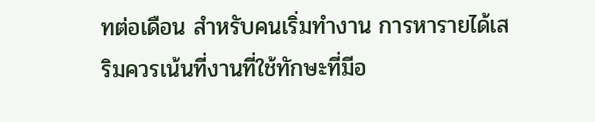ทต่อเดือน สำหรับคนเริ่มทำงาน การหารายได้เสริมควรเน้นที่งานที่ใช้ทักษะที่มีอ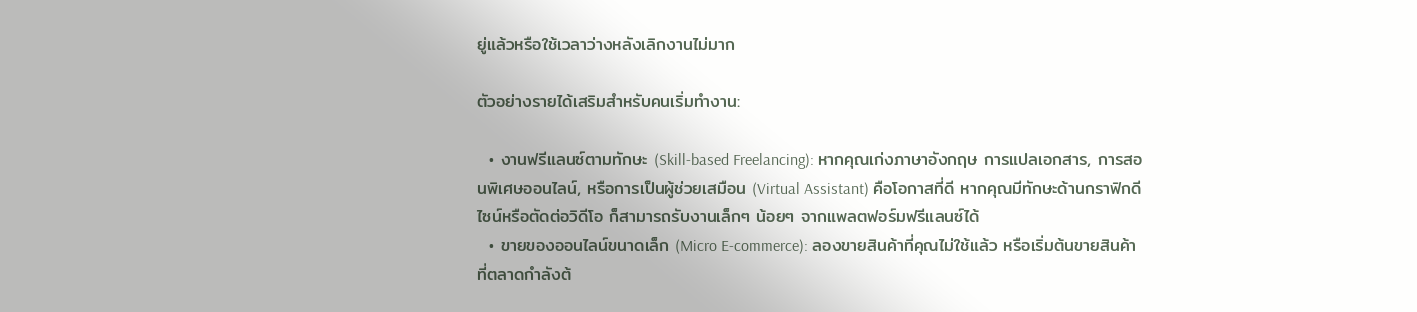ยู่แล้วหรือใช้เวลาว่างหลังเลิกงานไม่มาก

ตัวอย่างรายได้เสริมสำหรับคนเริ่มทำงาน:

  • งานฟรีแลนซ์ตามทักษะ (Skill-based Freelancing): หากคุณเก่งภาษาอังกฤษ การแปลเอกสาร, การสอนพิเศษออนไลน์, หรือการเป็นผู้ช่วยเสมือน (Virtual Assistant) คือโอกาสที่ดี หากคุณมีทักษะด้านกราฟิกดีไซน์หรือตัดต่อวิดีโอ ก็สามารถรับงานเล็กๆ น้อยๆ จากแพลตฟอร์มฟรีแลนซ์ได้
  • ขายของออนไลน์ขนาดเล็ก (Micro E-commerce): ลองขายสินค้าที่คุณไม่ใช้แล้ว หรือเริ่มต้นขายสินค้าที่ตลาดกำลังต้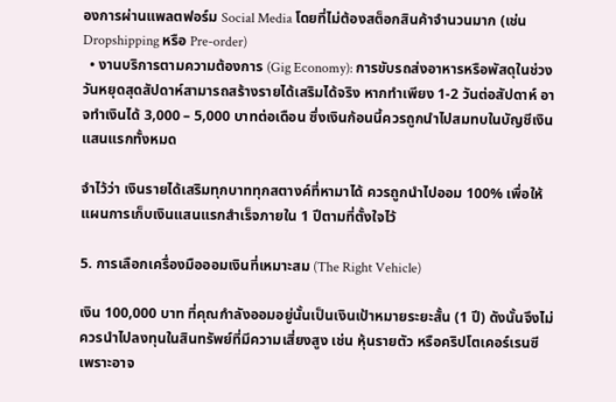องการผ่านแพลตฟอร์ม Social Media โดยที่ไม่ต้องสต็อกสินค้าจำนวนมาก (เช่น Dropshipping หรือ Pre-order)
  • งานบริการตามความต้องการ (Gig Economy): การขับรถส่งอาหารหรือพัสดุในช่วงวันหยุดสุดสัปดาห์สามารถสร้างรายได้เสริมได้จริง หากทำเพียง 1-2 วันต่อสัปดาห์ อาจทำเงินได้ 3,000 – 5,000 บาทต่อเดือน ซึ่งเงินก้อนนี้ควรถูกนำไปสมทบในบัญชีเงินแสนแรกทั้งหมด

จำไว้ว่า เงินรายได้เสริมทุกบาททุกสตางค์ที่หามาได้ ควรถูกนำไปออม 100% เพื่อให้แผนการเก็บเงินแสนแรกสำเร็จภายใน 1 ปีตามที่ตั้งใจไว้

5. การเลือกเครื่องมือออมเงินที่เหมาะสม (The Right Vehicle)

เงิน 100,000 บาท ที่คุณกำลังออมอยู่นั้นเป็นเงินเป้าหมายระยะสั้น (1 ปี) ดังนั้นจึงไม่ควรนำไปลงทุนในสินทรัพย์ที่มีความเสี่ยงสูง เช่น หุ้นรายตัว หรือคริปโตเคอร์เรนซี เพราะอาจ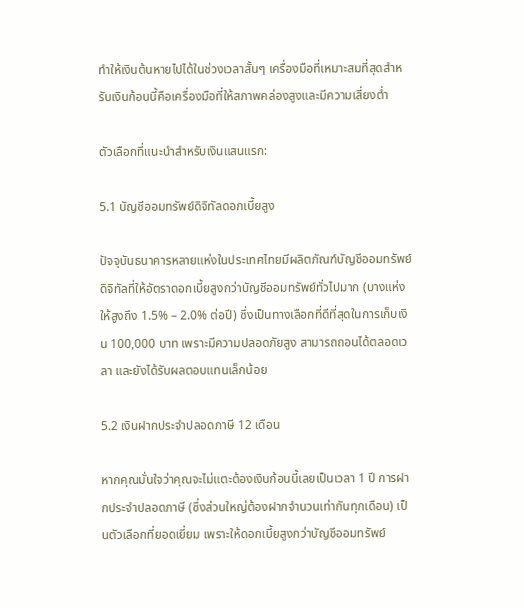ทำให้เงินต้นหายไปได้ในช่วงเวลาสั้นๆ เครื่องมือที่เหมาะสมที่สุดสำหรับเงินก้อนนี้คือเครื่องมือที่ให้สภาพคล่องสูงและมีความเสี่ยงต่ำ

ตัวเลือกที่แนะนำสำหรับเงินแสนแรก:

5.1 บัญชีออมทรัพย์ดิจิทัลดอกเบี้ยสูง

ปัจจุบันธนาคารหลายแห่งในประเทศไทยมีผลิตภัณฑ์บัญชีออมทรัพย์ดิจิทัลที่ให้อัตราดอกเบี้ยสูงกว่าบัญชีออมทรัพย์ทั่วไปมาก (บางแห่งให้สูงถึง 1.5% – 2.0% ต่อปี) ซึ่งเป็นทางเลือกที่ดีที่สุดในการเก็บเงิน 100,000 บาท เพราะมีความปลอดภัยสูง สามารถถอนได้ตลอดเวลา และยังได้รับผลตอบแทนเล็กน้อย

5.2 เงินฝากประจำปลอดภาษี 12 เดือน

หากคุณมั่นใจว่าคุณจะไม่แตะต้องเงินก้อนนี้เลยเป็นเวลา 1 ปี การฝากประจำปลอดภาษี (ซึ่งส่วนใหญ่ต้องฝากจำนวนเท่ากันทุกเดือน) เป็นตัวเลือกที่ยอดเยี่ยม เพราะให้ดอกเบี้ยสูงกว่าบัญชีออมทรัพย์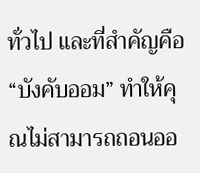ทั่วไป และที่สำคัญคือ “บังคับออม” ทำให้คุณไม่สามารถถอนออ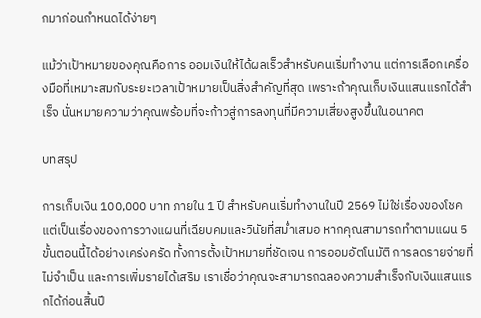กมาก่อนกำหนดได้ง่ายๆ

แม้ว่าเป้าหมายของคุณคือการ ออมเงินให้ได้ผลเร็วสำหรับคนเริ่มทำงาน แต่การเลือกเครื่องมือที่เหมาะสมกับระยะเวลาเป้าหมายเป็นสิ่งสำคัญที่สุด เพราะถ้าคุณเก็บเงินแสนแรกได้สำเร็จ นั่นหมายความว่าคุณพร้อมที่จะก้าวสู่การลงทุนที่มีความเสี่ยงสูงขึ้นในอนาคต

บทสรุป

การเก็บเงิน 100,000 บาท ภายใน 1 ปี สำหรับคนเริ่มทำงานในปี 2569 ไม่ใช่เรื่องของโชค แต่เป็นเรื่องของการวางแผนที่เฉียบคมและวินัยที่สม่ำเสมอ หากคุณสามารถทำตามแผน 5 ขั้นตอนนี้ได้อย่างเคร่งครัด ทั้งการตั้งเป้าหมายที่ชัดเจน การออมอัตโนมัติ การลดรายจ่ายที่ไม่จำเป็น และการเพิ่มรายได้เสริม เราเชื่อว่าคุณจะสามารถฉลองความสำเร็จกับเงินแสนแรกได้ก่อนสิ้นปี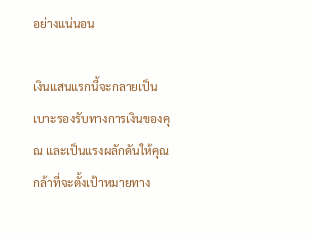อย่างแน่นอน

เงินแสนแรกนี้จะกลายเป็นเบาะรองรับทางการเงินของคุณ และเป็นแรงผลักดันให้คุณกล้าที่จะตั้งเป้าหมายทาง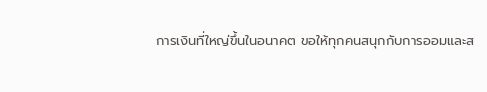การเงินที่ใหญ่ขึ้นในอนาคต ขอให้ทุกคนสนุกกับการออมและส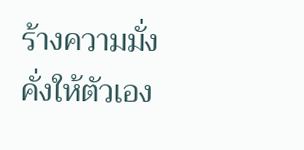ร้างความมั่งคั่งให้ตัวเอง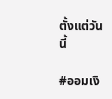ตั้งแต่วันนี้

#ออมเงิ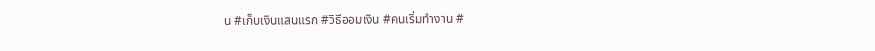น #เก็บเงินแสนแรก #วิธีออมเงิน #คนเริ่มทำงาน #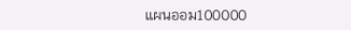แผนออม100000